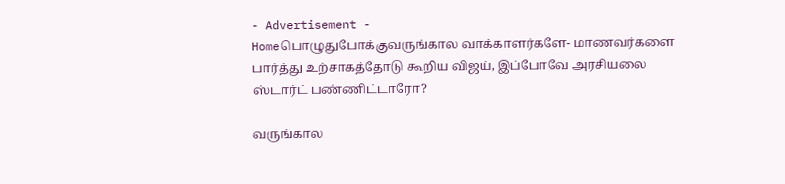- Advertisement -
Homeபொழுதுபோக்குவருங்கால வாக்காளர்களே- மாணவர்களை பார்த்து உற்சாகத்தோடு கூறிய விஜய், இப்போவே அரசியலை ஸ்டார்ட் பண்ணிட்டாரோ?

வருங்கால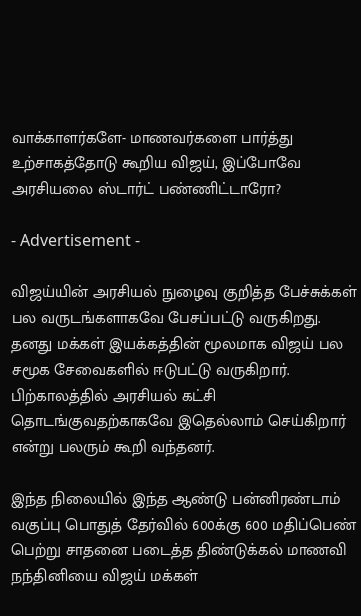வாக்காளர்களே- மாணவர்களை பார்த்து உற்சாகத்தோடு கூறிய விஜய், இப்போவே அரசியலை ஸ்டார்ட் பண்ணிட்டாரோ?

- Advertisement -

விஜய்யின் அரசியல் நுழைவு குறித்த பேச்சுக்கள் பல வருடங்களாகவே பேசப்பட்டு வருகிறது. தனது மக்கள் இயக்கத்தின் மூலமாக விஜய் பல சமூக சேவைகளில் ஈடுபட்டு வருகிறார். பிற்காலத்தில் அரசியல் கட்சி தொடங்குவதற்காகவே இதெல்லாம் செய்கிறார் என்று பலரும் கூறி வந்தனர்.

இந்த நிலையில் இந்த ஆண்டு பன்னிரண்டாம் வகுப்பு பொதுத் தேர்வில் 600க்கு 600 மதிப்பெண் பெற்று சாதனை படைத்த திண்டுக்கல் மாணவி நந்தினியை விஜய் மக்கள்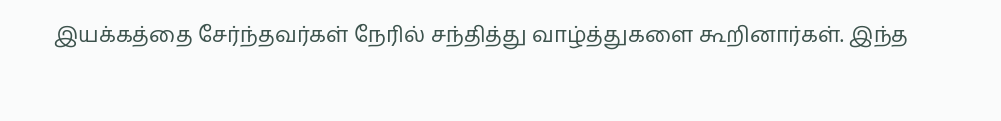இயக்கத்தை சேர்ந்தவர்கள் நேரில் சந்தித்து வாழ்த்துகளை கூறினார்கள். இந்த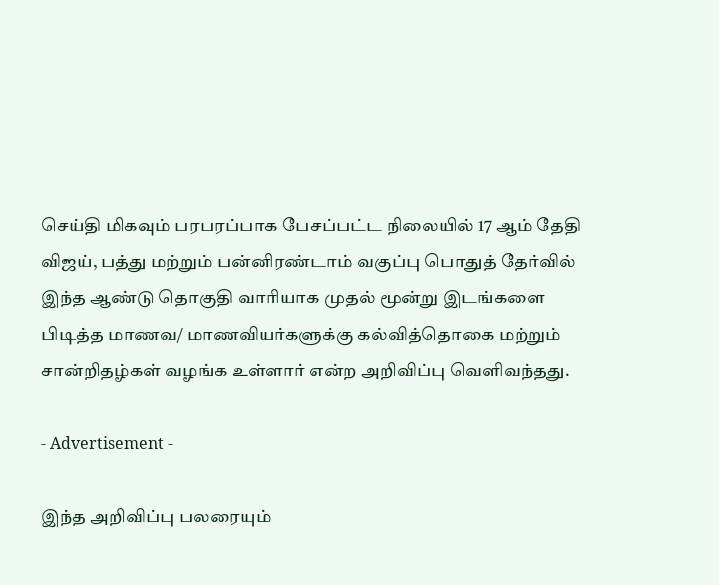செய்தி மிகவும் பரபரப்பாக பேசப்பட்ட நிலையில் 17 ஆம் தேதி விஜய், பத்து மற்றும் பன்னிரண்டாம் வகுப்பு பொதுத் தேர்வில் இந்த ஆண்டு தொகுதி வாரியாக முதல் மூன்று இடங்களை பிடித்த மாணவ/ மாணவியர்களுக்கு கல்வித்தொகை மற்றும் சான்றிதழ்கள் வழங்க உள்ளார் என்ற அறிவிப்பு வெளிவந்தது.

- Advertisement -

இந்த அறிவிப்பு பலரையும்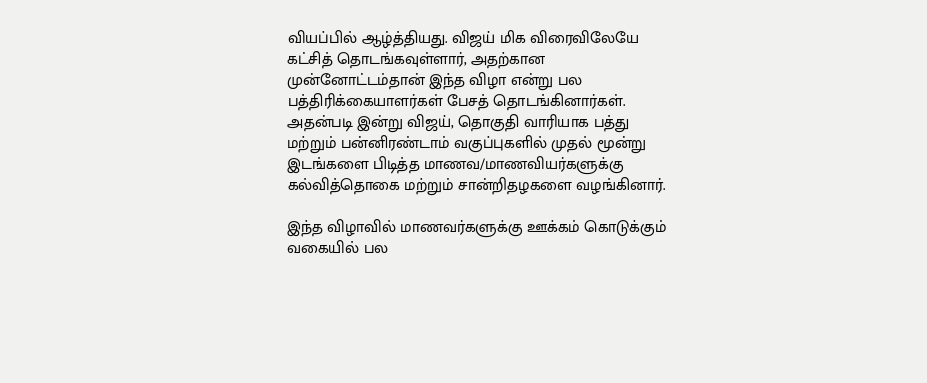வியப்பில் ஆழ்த்தியது. விஜய் மிக விரைவிலேயே கட்சித் தொடங்கவுள்ளார், அதற்கான முன்னோட்டம்தான் இந்த விழா என்று பல பத்திரிக்கையாளர்கள் பேசத் தொடங்கினார்கள். அதன்படி இன்று விஜய், தொகுதி வாரியாக பத்து மற்றும் பன்னிரண்டாம் வகுப்புகளில் முதல் மூன்று இடங்களை பிடித்த மாணவ/மாணவியர்களுக்கு கல்வித்தொகை மற்றும் சான்றிதழகளை வழங்கினார்.

இந்த விழாவில் மாணவர்களுக்கு ஊக்கம் கொடுக்கும் வகையில் பல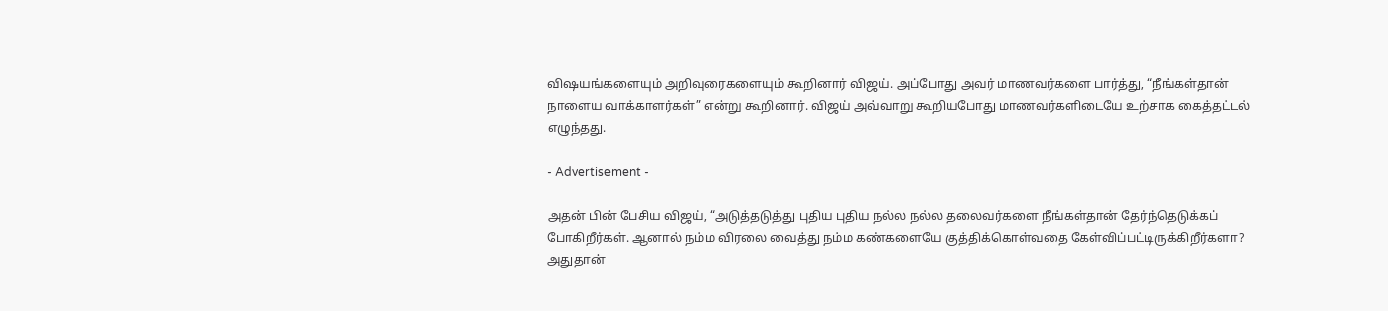விஷயங்களையும் அறிவுரைகளையும் கூறினார் விஜய். அப்போது அவர் மாணவர்களை பார்த்து, “நீங்கள்தான் நாளைய வாக்காளர்கள்” என்று கூறினார். விஜய் அவ்வாறு கூறியபோது மாணவர்களிடையே உற்சாக கைத்தட்டல் எழுந்தது.

- Advertisement -

அதன் பின் பேசிய விஜய், “அடுத்தடுத்து புதிய புதிய நல்ல நல்ல தலைவர்களை நீங்கள்தான் தேர்ந்தெடுக்கப் போகிறீர்கள். ஆனால் நம்ம விரலை வைத்து நம்ம கண்களையே குத்திக்கொள்வதை கேள்விப்பட்டிருக்கிறீர்களா? அதுதான்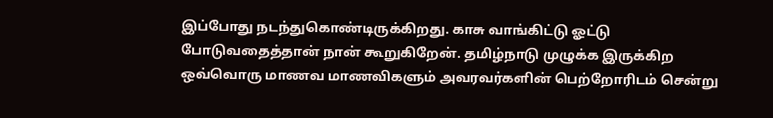இப்போது நடந்துகொண்டிருக்கிறது. காசு வாங்கிட்டு ஓட்டு போடுவதைத்தான் நான் கூறுகிறேன். தமிழ்நாடு முழுக்க இருக்கிற ஒவ்வொரு மாணவ மாணவிகளும் அவரவர்களின் பெற்றோரிடம் சென்று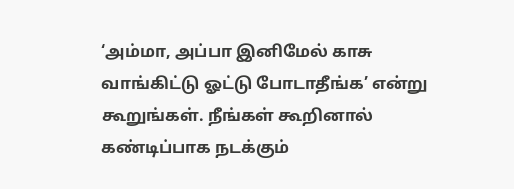‘அம்மா, அப்பா இனிமேல் காசு வாங்கிட்டு ஓட்டு போடாதீங்க’ என்று கூறுங்கள். நீங்கள் கூறினால் கண்டிப்பாக நடக்கும்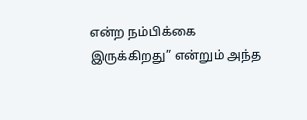என்ற நம்பிக்கை இருக்கிறது” என்றும் அந்த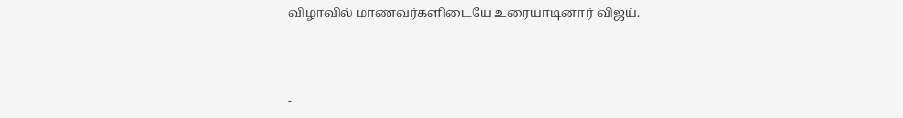விழாவில் மாணவர்களிடையே உரையாடினார் விஜய்.



-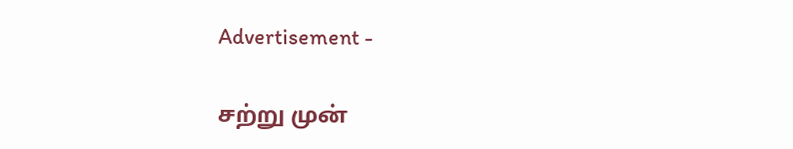Advertisement -

சற்று முன்